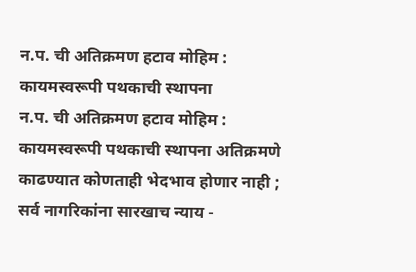न.प. ची अतिक्रमण हटाव मोहिम : कायमस्वरूपी पथकाची स्थापना
न.प. ची अतिक्रमण हटाव मोहिम : कायमस्वरूपी पथकाची स्थापना अतिक्रमणे काढण्यात कोणताही भेदभाव होणार नाही ; सर्व नागरिकांना सारखाच न्याय -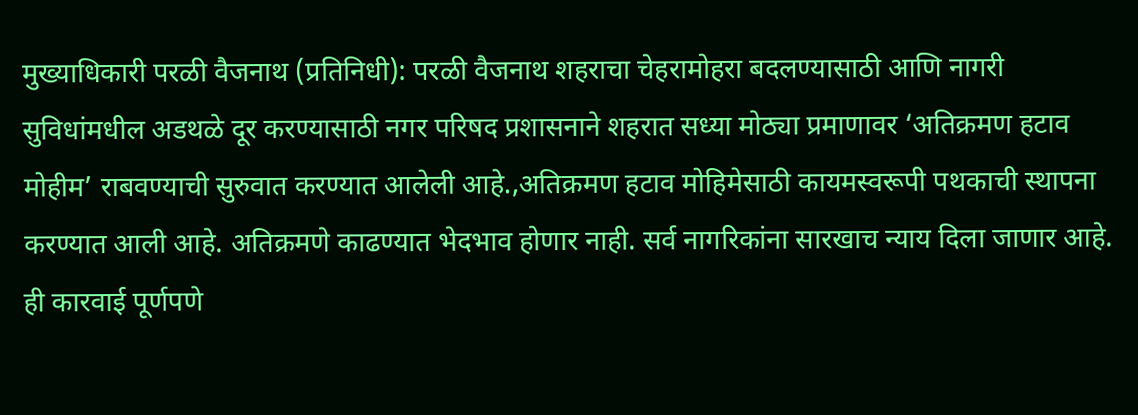मुख्याधिकारी परळी वैजनाथ (प्रतिनिधी): परळी वैजनाथ शहराचा चेहरामोहरा बदलण्यासाठी आणि नागरी सुविधांमधील अडथळे दूर करण्यासाठी नगर परिषद प्रशासनाने शहरात सध्या मोठ्या प्रमाणावर ‘अतिक्रमण हटाव मोहीम’ राबवण्याची सुरुवात करण्यात आलेली आहे.,अतिक्रमण हटाव मोहिमेसाठी कायमस्वरूपी पथकाची स्थापना करण्यात आली आहे. अतिक्रमणे काढण्यात भेदभाव होणार नाही. सर्व नागरिकांना सारखाच न्याय दिला जाणार आहे. ही कारवाई पूर्णपणे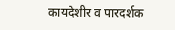कायदेशीर व पारदर्शक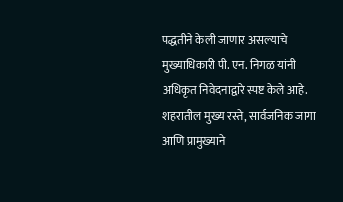पद्धतीने केली जाणार असल्याचे मुख्याधिकारी पी. एन. निगळ यांनी अधिकृत निवेदनाद्वारे स्पष्ट केले आहे. शहरातील मुख्य रस्ते, सार्वजनिक जागा आणि प्रामुख्याने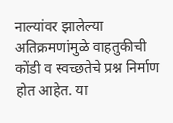नाल्यांवर झालेल्या अतिक्रमणांमुळे वाहतुकीची कोंडी व स्वच्छतेचे प्रश्न निर्माण होत आहेत. या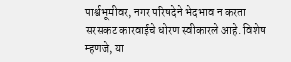पार्श्वभूमीवर, नगर परिषदेने भेदभाव न करता सरसकट कारवाईचे धोरण स्वीकारले आहे. विशेष म्हणजे, या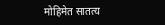मोहिमेत सातत्य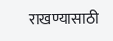राखण्यासाठी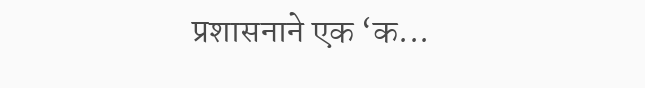प्रशासनाने एक ‘क...